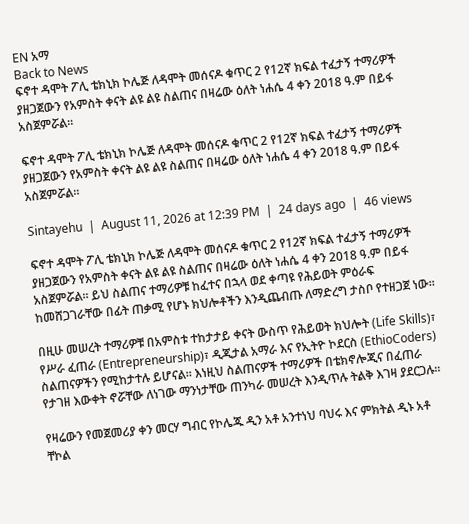EN አማ
Back to News
ፍኖተ ዳሞት ፖሊ ቴክኒክ ኮሌጅ ለዳሞት መሰናዶ ቁጥር 2 የ12ኛ ክፍል ተፈታኝ ተማሪዎች ያዘጋጀውን የአምስት ቀናት ልዩ ልዩ ስልጠና በዛሬው ዕለት ነሐሴ 4 ቀን 2018 ዓ.ም በይፋ አስጀምሯል።

ፍኖተ ዳሞት ፖሊ ቴክኒክ ኮሌጅ ለዳሞት መሰናዶ ቁጥር 2 የ12ኛ ክፍል ተፈታኝ ተማሪዎች ያዘጋጀውን የአምስት ቀናት ልዩ ልዩ ስልጠና በዛሬው ዕለት ነሐሴ 4 ቀን 2018 ዓ.ም በይፋ አስጀምሯል።

Sintayehu  |  August 11, 2026 at 12:39 PM  |  24 days ago  |  46 views

ፍኖተ ዳሞት ፖሊ ቴክኒክ ኮሌጅ ለዳሞት መሰናዶ ቁጥር 2 የ12ኛ ክፍል ተፈታኝ ተማሪዎች ያዘጋጀውን የአምስት ቀናት ልዩ ልዩ ስልጠና በዛሬው ዕለት ነሐሴ 4 ቀን 2018 ዓ.ም በይፋ አስጀምሯል። ይህ ስልጠና ተማሪዎቹ ከፈተና በኋላ ወደ ቀጣዩ የሕይወት ምዕራፍ ከመሸጋገራቸው በፊት ጠቃሚ የሆኑ ክህሎቶችን እንዲጨብጡ ለማድረግ ታስቦ የተዘጋጀ ነው።

በዚሁ መሠረት ተማሪዎቹ በአምስቱ ተከታታይ ቀናት ውስጥ የሕይወት ክህሎት (Life Skills)፣ የሥራ ፈጠራ (Entrepreneurship)፣ ዲጂታል አማራ እና የኢትዮ ኮደርስ (EthioCoders) ስልጠናዎችን የሚከታተሉ ይሆናል። እነዚህ ስልጠናዎች ተማሪዎች በቴክኖሎጂና በፈጠራ የታገዘ እውቀት ኖሯቸው ለነገው ማንነታቸው ጠንካራ መሠረት እንዲጥሉ ትልቅ እገዛ ያደርጋሉ።

የዛሬውን የመጀመሪያ ቀን መርሃ ግብር የኮሌጁ ዲን አቶ አንተነህ ባህሩ እና ምክትል ዲኑ አቶ ቸኮል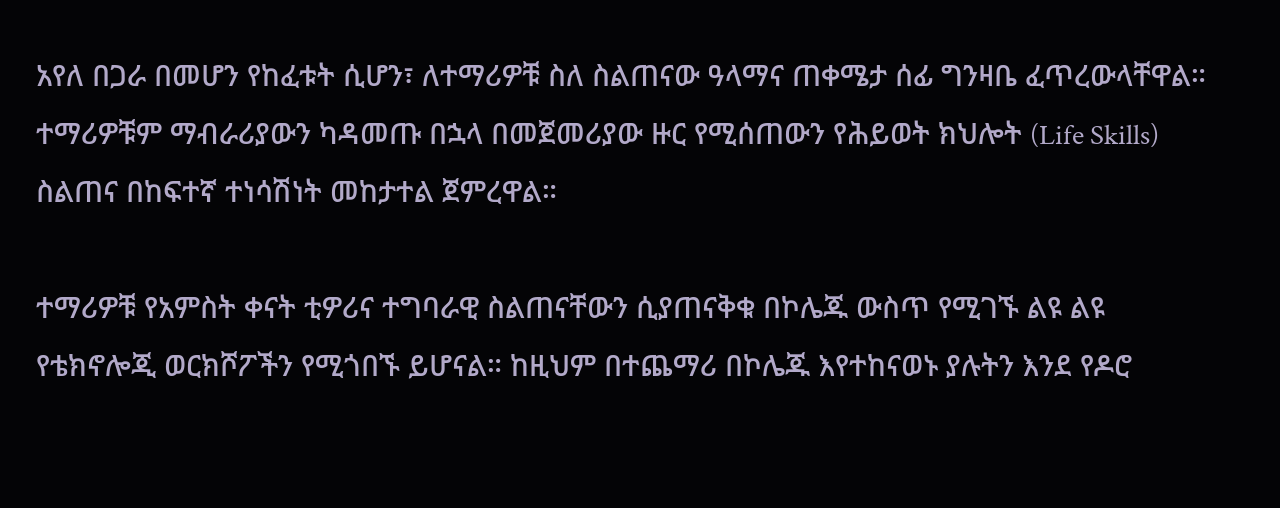አየለ በጋራ በመሆን የከፈቱት ሲሆን፣ ለተማሪዎቹ ስለ ስልጠናው ዓላማና ጠቀሜታ ሰፊ ግንዛቤ ፈጥረውላቸዋል። ተማሪዎቹም ማብራሪያውን ካዳመጡ በኋላ በመጀመሪያው ዙር የሚሰጠውን የሕይወት ክህሎት (Life Skills) ስልጠና በከፍተኛ ተነሳሽነት መከታተል ጀምረዋል።

ተማሪዎቹ የአምስት ቀናት ቲዎሪና ተግባራዊ ስልጠናቸውን ሲያጠናቅቁ በኮሌጁ ውስጥ የሚገኙ ልዩ ልዩ የቴክኖሎጂ ወርክሾፖችን የሚጎበኙ ይሆናል። ከዚህም በተጨማሪ በኮሌጁ እየተከናወኑ ያሉትን እንደ የዶሮ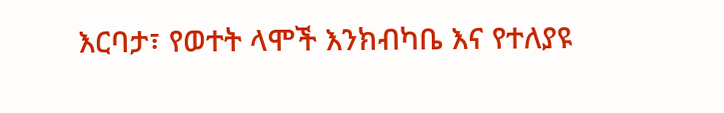እርባታ፣ የወተት ላሞች እንክብካቤ እና የተለያዩ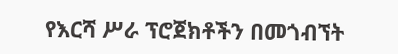የእርሻ ሥራ ፕሮጀክቶችን በመጎብኘት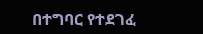በተግባር የተደገፈ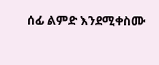ሰፊ ልምድ እንደሚቀስሙ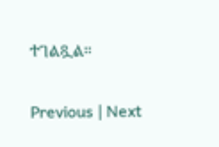ተገልጿል።

Previous | Next